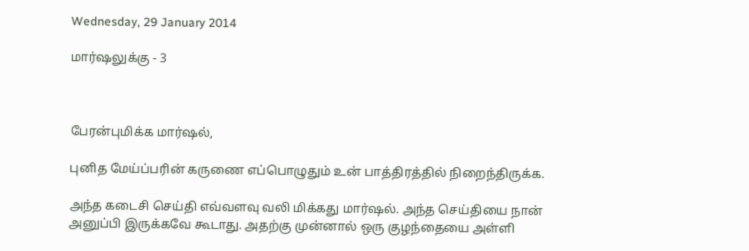Wednesday, 29 January 2014

மார்ஷலுக்கு - 3



பேரன்புமிக்க மார்ஷல்,

புனித மேய்ப்பரின் கருணை எப்பொழுதும் உன் பாத்திரத்தில் நிறைந்திருக்க.

அந்த கடைசி செய்தி எவ்வளவு வலி மிக்கது மார்ஷல். அந்த செய்தியை நான் அனுப்பி இருக்கவே கூடாது. அதற்கு முன்னால் ஒரு குழந்தையை அள்ளி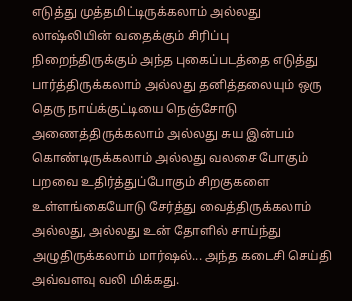எடுத்து முத்தமிட்டிருக்கலாம் அல்லது லாஷ்லியின் வதைக்கும் சிரிப்பு நிறைந்திருக்கும் அந்த புகைப்படத்தை எடுத்து பார்த்திருக்கலாம் அல்லது தனித்தலையும் ஒரு தெரு நாய்க்குட்டியை நெஞ்சோடு அணைத்திருக்கலாம் அல்லது சுய இன்பம் கொண்டிருக்கலாம் அல்லது வலசை போகும் பறவை உதிர்த்துப்போகும் சிறகுகளை உள்ளங்கையோடு சேர்த்து வைத்திருக்கலாம் அல்லது, அல்லது உன் தோளில் சாய்ந்து அழுதிருக்கலாம் மார்ஷல்... அந்த கடைசி செய்தி அவ்வளவு வலி மிக்கது.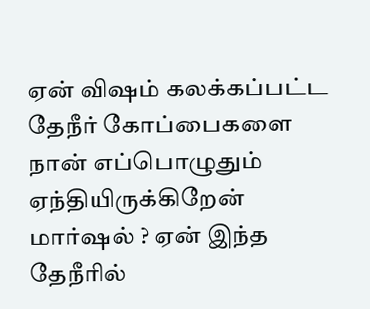ஏன் விஷம் கலக்கப்பட்ட தேநீர் கோப்பைகளை நான் எப்பொழுதும் ஏந்தியிருக்கிறேன் மார்ஷல் ? ஏன் இந்த தேநீரில்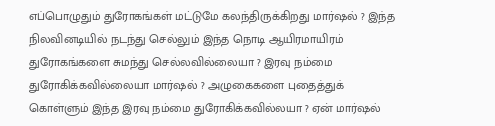எப்பொழுதும் துரோகங்கள் மட்டுமே கலந்திருக்கிறது மார்ஷல் ? இந்த நிலவினடியில் நடந்து செல்லும் இந்த நொடி ஆயிரமாயிரம் துரோகங்களை சுமந்து செல்லவில்லையா ? இரவு நம்மை துரோகிக்கவில்லையா மார்ஷல் ? அழுகைகளை புதைத்துக் கொள்ளும் இந்த இரவு நம்மை துரோகிக்கவில்லயா ? ஏன் மார்ஷல்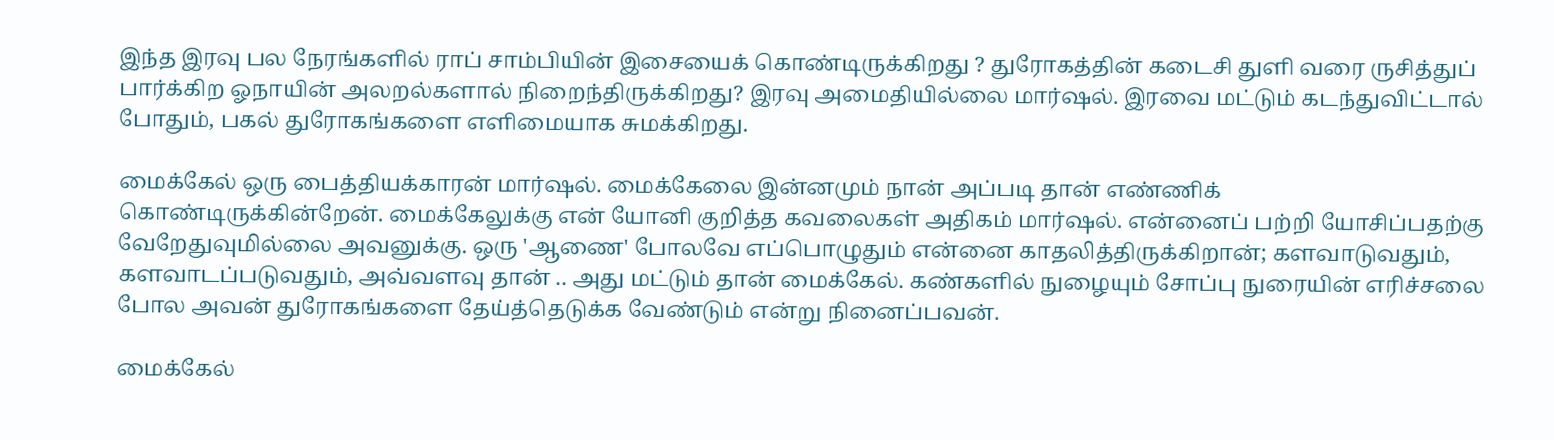இந்த இரவு பல நேரங்களில் ராப் சாம்பியின் இசையைக் கொண்டிருக்கிறது ? துரோகத்தின் கடைசி துளி வரை ருசித்துப் பார்க்கிற ஓநாயின் அலறல்களால் நிறைந்திருக்கிறது? இரவு அமைதியில்லை மார்ஷல். இரவை மட்டும் கடந்துவிட்டால் போதும், பகல் துரோகங்களை எளிமையாக சுமக்கிறது.

மைக்கேல் ஒரு பைத்தியக்காரன் மார்ஷல். மைக்கேலை இன்னமும் நான் அப்படி தான் எண்ணிக் கொண்டிருக்கின்றேன். மைக்கேலுக்கு என் யோனி குறித்த கவலைகள் அதிகம் மார்ஷல். என்னைப் பற்றி யோசிப்பதற்கு வேறேதுவுமில்லை அவனுக்கு. ஒரு 'ஆணை' போலவே எப்பொழுதும் என்னை காதலித்திருக்கிறான்; களவாடுவதும், களவாடப்படுவதும், அவ்வளவு தான் .. அது மட்டும் தான் மைக்கேல். கண்களில் நுழையும் சோப்பு நுரையின் எரிச்சலை போல அவன் துரோகங்களை தேய்த்தெடுக்க வேண்டும் என்று நினைப்பவன்.

மைக்கேல்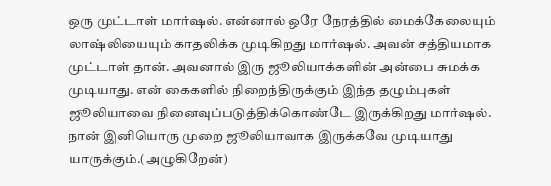ஒரு முட்டாள் மார்ஷல். என்னால் ஒரே நேரத்தில் மைக்கேலையும் லாஷ்லியையும் காதலிக்க முடிகிறது மார்ஷல். அவன் சத்தியமாக முட்டாள் தான். அவனால் இரு ஜூலியாக்களின் அன்பை சுமக்க முடியாது. என் கைகளில் நிறைந்திருக்கும் இந்த தழும்புகள் ஜூலியாவை நினைவுப்படுத்திக்கொண்டே இருக்கிறது மார்ஷல். நான் இனியொரு முறை ஜூலியாவாக இருக்கவே முடியாது யாருக்கும்.(அழுகிறேன்)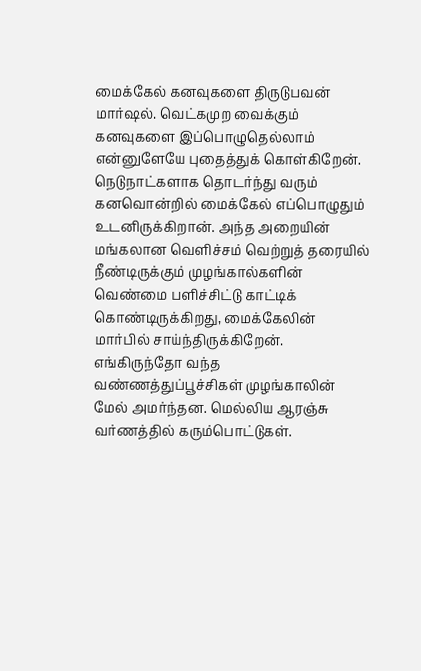மைக்கேல் கனவுகளை திருடுபவன் மார்ஷல். வெட்கமுற வைக்கும் கனவுகளை இப்பொழுதெல்லாம் என்னுளேயே புதைத்துக் கொள்கிறேன். நெடுநாட்களாக தொடர்ந்து வரும் கனவொன்றில் மைக்கேல் எப்பொழுதும் உடனிருக்கிறான். அந்த அறையின் மங்கலான வெளிச்சம் வெற்றுத் தரையில் நீண்டிருக்கும் முழங்கால்களின் வெண்மை பளிச்சிட்டு காட்டிக் கொண்டிருக்கிறது, மைக்கேலின் மார்பில் சாய்ந்திருக்கிறேன். எங்கிருந்தோ வந்த வண்ணத்துப்பூச்சிகள் முழங்காலின் மேல் அமர்ந்தன. மெல்லிய ஆரஞ்சு வர்ணத்தில் கரும்பொட்டுகள்.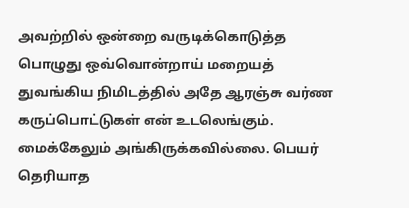அவற்றில் ஒன்றை வருடிக்கொடுத்த பொழுது ஒவ்வொன்றாய் மறையத் துவங்கிய நிமிடத்தில் அதே ஆரஞ்சு வர்ண கருப்பொட்டுகள் என் உடலெங்கும். மைக்கேலும் அங்கிருக்கவில்லை. பெயர் தெரியாத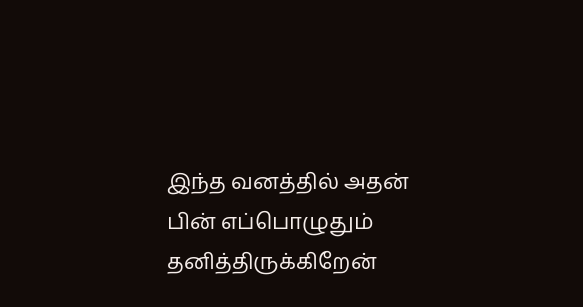இந்த வனத்தில் அதன் பின் எப்பொழுதும் தனித்திருக்கிறேன்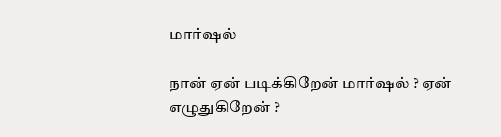மார்ஷல்

நான் ஏன் படிக்கிறேன் மார்ஷல் ? ஏன் எழுதுகிறேன் ?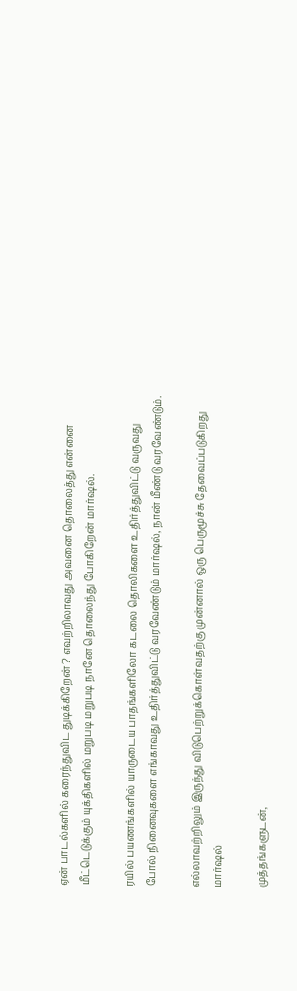ஏன் பாடல்களில் கரைந்துவிட துடிக்கிறேன் ? எவற்றிலாவது அவனை தொலைத்து என்னை மீட்டெடுக்கும் யுக்திகளில் மறுபடி மறுபடி நானே தொலைந்து போகிறேன் மார்ஷல்.

ரயில் பயணங்களில் யாருடைய பாதங்களிலோ கடலை தொலிகளை உதிர்த்துவிட்டு வருவது போல் நினைவுகளை எங்காவது உதிர்த்துவிட்டு வரவேண்டும் மார்ஷல், நான் மீண்டு வரவேண்டும்.

எல்லாவற்றிலும் இருந்து விடுபெற்றுக்கொள்வதற்கு முன்னால் ஒரு பெருமூச்சு தேவைப்படுகிறது மார்ஷல்

முத்தங்களுடன்,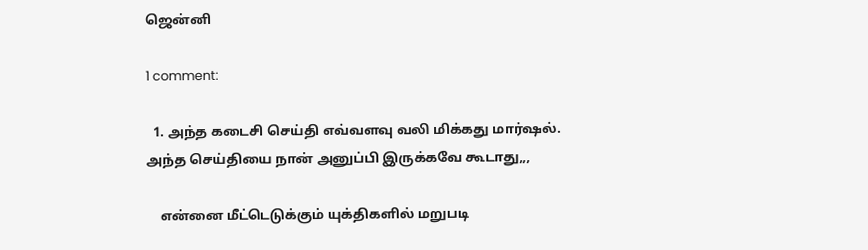ஜென்னி

1 comment:

  1. அந்த கடைசி செய்தி எவ்வளவு வலி மிக்கது மார்ஷல். அந்த செய்தியை நான் அனுப்பி இருக்கவே கூடாது,,,

    என்னை மீட்டெடுக்கும் யுக்திகளில் மறுபடி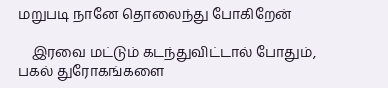மறுபடி நானே தொலைந்து போகிறேன்

    இரவை மட்டும் கடந்துவிட்டால் போதும், பகல் துரோகங்களை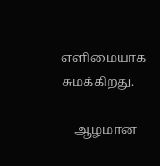எளிமையாக சுமக்கிறது.

    ஆழமான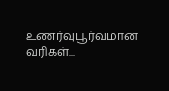உணர்வுபூர்வமான வரிகள்...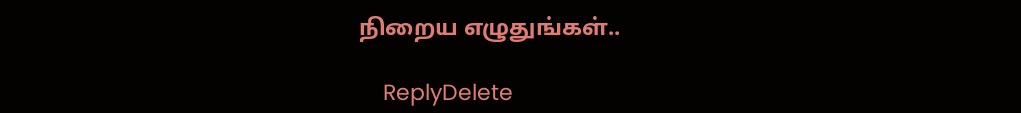நிறைய எழுதுங்கள்..

    ReplyDelete